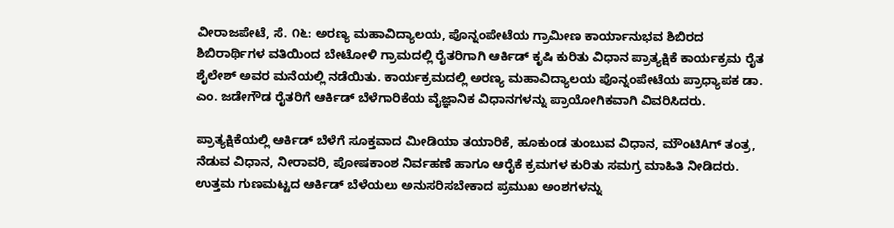ವೀರಾಜಪೇಟೆ, ಸೆ. ೧೬: ಅರಣ್ಯ ಮಹಾವಿದ್ಯಾಲಯ, ಪೊನ್ನಂಪೇಟೆಯ ಗ್ರಾಮೀಣ ಕಾರ್ಯಾನುಭವ ಶಿಬಿರದ ಶಿಬಿರಾರ್ಥಿಗಳ ವತಿಯಿಂದ ಬೇಟೋಳಿ ಗ್ರಾಮದಲ್ಲಿ ರೈತರಿಗಾಗಿ ಆರ್ಕಿಡ್ ಕೃಷಿ ಕುರಿತು ವಿಧಾನ ಪ್ರಾತ್ಯಕ್ಷಿಕೆ ಕಾರ್ಯಕ್ರಮ ರೈತ ಶೈಲೇಶ್ ಅವರ ಮನೆಯಲ್ಲಿ ನಡೆಯಿತು. ಕಾರ್ಯಕ್ರಮದಲ್ಲಿ ಅರಣ್ಯ ಮಹಾವಿದ್ಯಾಲಯ ಪೊನ್ನಂಪೇಟೆಯ ಪ್ರಾಧ್ಯಾಪಕ ಡಾ. ಎಂ. ಜಡೇಗೌಡ ರೈತರಿಗೆ ಆರ್ಕಿಡ್ ಬೆಳೆಗಾರಿಕೆಯ ವೈಜ್ಞಾನಿಕ ವಿಧಾನಗಳನ್ನು ಪ್ರಾಯೋಗಿಕವಾಗಿ ವಿವರಿಸಿದರು.

ಪ್ರಾತ್ಯಕ್ಷಿಕೆಯಲ್ಲಿ ಆರ್ಕಿಡ್ ಬೆಳೆಗೆ ಸೂಕ್ತವಾದ ಮೀಡಿಯಾ ತಯಾರಿಕೆ, ಹೂಕುಂಡ ತುಂಬುವ ವಿಧಾನ, ಮೌಂಟಿAಗ್ ತಂತ್ರ, ನೆಡುವ ವಿಧಾನ, ನೀರಾವರಿ, ಪೋಷಕಾಂಶ ನಿರ್ವಹಣೆ ಹಾಗೂ ಆರೈಕೆ ಕ್ರಮಗಳ ಕುರಿತು ಸಮಗ್ರ ಮಾಹಿತಿ ನೀಡಿದರು. ಉತ್ತಮ ಗುಣಮಟ್ಟದ ಆರ್ಕಿಡ್ ಬೆಳೆಯಲು ಅನುಸರಿಸಬೇಕಾದ ಪ್ರಮುಖ ಅಂಶಗಳನ್ನು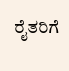ರೈತರಿಗೆ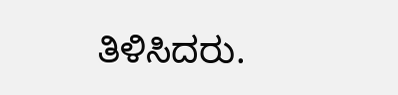ತಿಳಿಸಿದರು.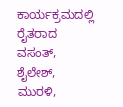ಕಾರ್ಯಕ್ರಮದಲ್ಲಿ ರೈತರಾದ ವಸಂತ್, ಶೈಲೇಶ್, ಮುರಳಿ,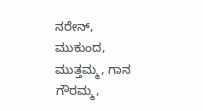ನರೇನ್, ಮುಕುಂದ, ಮುತ್ತಮ್ಮ, ಗಾನ ಗೌರಮ್ಮ,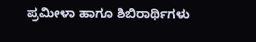ಪ್ರಮೀಳಾ ಹಾಗೂ ಶಿಬಿರಾರ್ಥಿಗಳು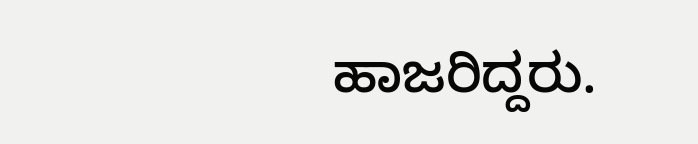ಹಾಜರಿದ್ದರು.